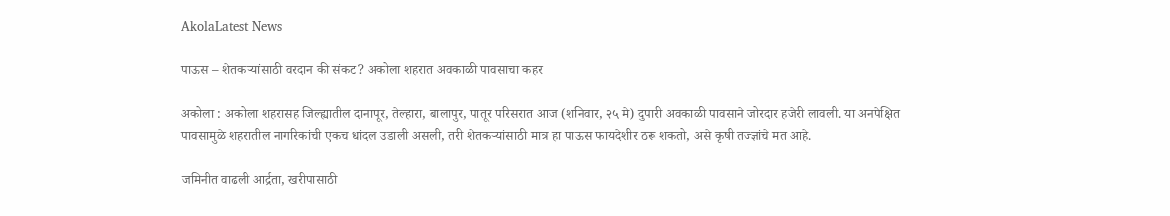AkolaLatest News

पाऊस – शेतकऱ्यांसाठी वरदान की संकट? अकोला शहरात अवकाळी पावसाचा कहर

अकोला : अकोला शहरासह जिल्ह्यातील दानापूर, तेल्हारा, बालापुर, पातूर परिसरात आज (शनिवार, २५ मे) दुपारी अवकाळी पावसाने जोरदार हजेरी लावली. या अनपेक्षित पावसामुळे शहरातील नागरिकांची एकच धांदल उडाली असली, तरी शेतकऱ्यांसाठी मात्र हा पाऊस फायदेशीर ठरू शकतो, असे कृषी तज्ज्ञांचे मत आहे.

जमिनीत वाढली आर्द्रता, खरीपासाठी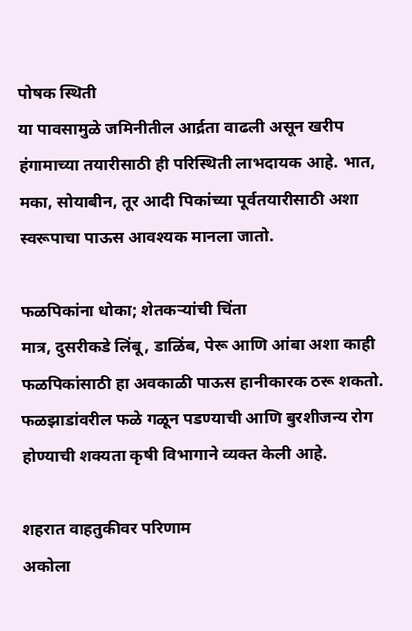पोषक स्थिती
या पावसामुळे जमिनीतील आर्द्रता वाढली असून खरीप हंगामाच्या तयारीसाठी ही परिस्थिती लाभदायक आहे. भात, मका, सोयाबीन, तूर आदी पिकांच्या पूर्वतयारीसाठी अशा स्वरूपाचा पाऊस आवश्यक मानला जातो.

फळपिकांना धोका; शेतकऱ्यांची चिंता
मात्र, दुसरीकडे लिंबू, डाळिंब, पेरू आणि आंबा अशा काही फळपिकांसाठी हा अवकाळी पाऊस हानीकारक ठरू शकतो. फळझाडांवरील फळे गळून पडण्याची आणि बुरशीजन्य रोग होण्याची शक्यता कृषी विभागाने व्यक्त केली आहे.

शहरात वाहतुकीवर परिणाम
अकोला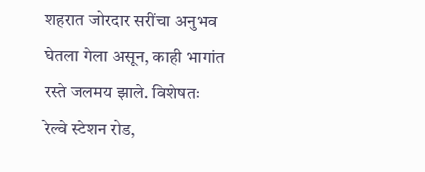शहरात जोरदार सरींचा अनुभव घेतला गेला असून, काही भागांत रस्ते जलमय झाले. विशेषतः रेल्वे स्टेशन रोड,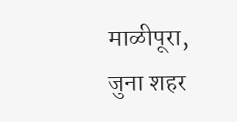माळीपूरा, जुना शहर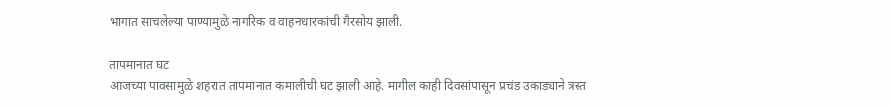भागात साचलेल्या पाण्यामुळे नागरिक व वाहनधारकांची गैरसोय झाली.

तापमानात घट
आजच्या पावसामुळे शहरात तापमानात कमालीची घट झाली आहे. मागील काही दिवसांपासून प्रचंड उकाड्याने त्रस्त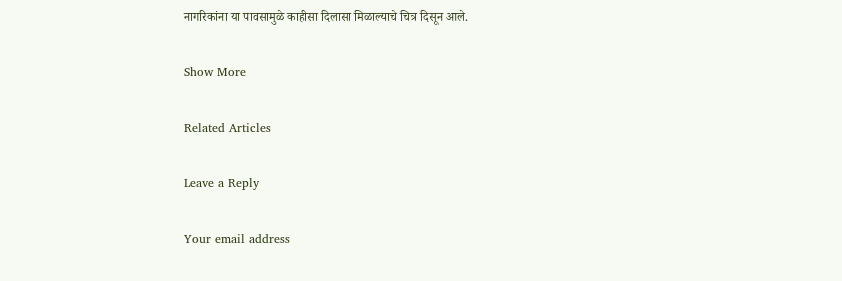नागरिकांना या पावसामुळे काहीसा दिलासा मिळाल्याचे चित्र दिसून आले.

Show More

Related Articles

Leave a Reply

Your email address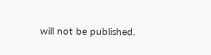will not be published.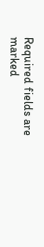Required fields are marked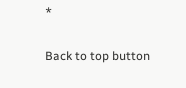*

Back to top button